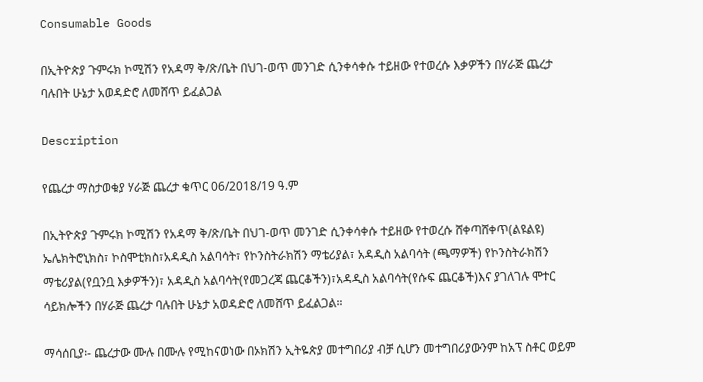Consumable Goods

በኢትዮጵያ ጉምሩክ ኮሚሽን የአዳማ ቅ/ጽ/ቤት በህገ-ወጥ መንገድ ሲንቀሳቀሱ ተይዘው የተወረሱ እቃዎችን በሃራጅ ጨረታ ባሉበት ሁኔታ አወዳድሮ ለመሸጥ ይፈልጋል

Description

የጨረታ ማስታወቁያ ሃራጅ ጨረታ ቁጥር 06/2018/19 ዓ.ም

በኢትዮጵያ ጉምሩክ ኮሚሽን የአዳማ ቅ/ጽ/ቤት በህገ-ወጥ መንገድ ሲንቀሳቀሱ ተይዘው የተወረሱ ሸቀጣሸቀጥ(ልዩልዩ) ኤሌክትሮኒክስ፣ ኮስሞቲክስ፣አዳዲስ አልባሳት፣ የኮንስትራክሽን ማቴሪያል፣ አዳዲስ አልባሳት (ጫማዎች) የኮንስትራክሽን ማቴሪያል(የቧንቧ እቃዎችን)፣ አዳዲስ አልባሳት(የመጋረጃ ጨርቆችን)፣አዳዲስ አልባሳት(የሱፍ ጨርቆች)እና ያገለገሉ ሞተር ሳይክሎችን በሃራጅ ጨረታ ባሉበት ሁኔታ አወዳድሮ ለመሸጥ ይፈልጋል።

ማሳሰቢያ፡- ጨረታው ሙሉ በሙሉ የሚከናወነው በኦክሽን ኢትዬጵያ መተግበሪያ ብቻ ሲሆን መተግበሪያውንም ከአፕ ስቶር ወይም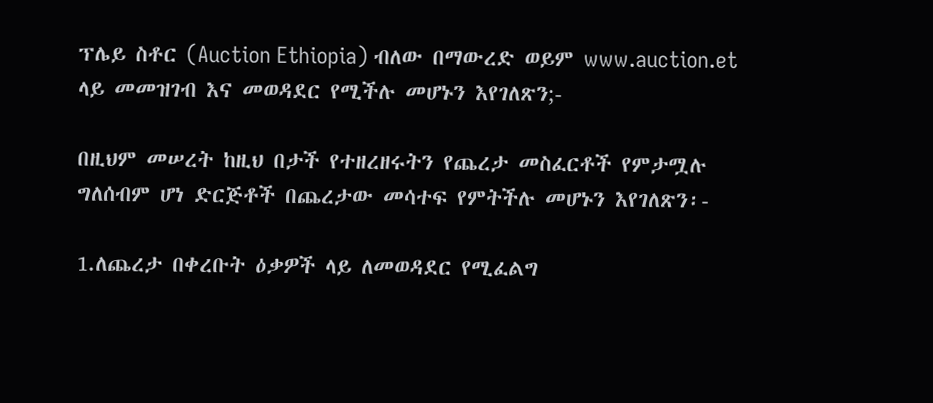ፕሌይ ስቶር (Auction Ethiopia) ብለው በማውረድ ወይም www.auction.et  ላይ መመዝገብ እና መወዳደር የሚችሉ መሆኑን እየገለጽን;-

በዚህም መሠረት ከዚህ በታች የተዘረዘሩትን የጨረታ መስፈርቶች የምታሟሉ ግለሰብም ሆነ ድርጅቶች በጨረታው መሳተፍ የምትችሉ መሆኑን እየገለጽን፡-

1.ለጨረታ በቀረቡት ዕቃዎች ላይ ለመወዳደር የሚፈልግ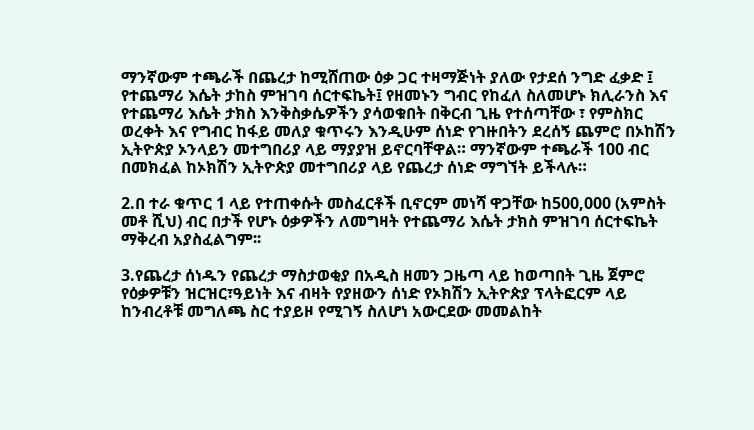ማንኛውም ተጫራች በጨረታ ከሚሸጠው ዕቃ ጋር ተዛማጅነት ያለው የታደሰ ንግድ ፈቃድ ፤ የተጨማሪ እሴት ታከስ ምዝገባ ሰርተፍኬት፤ የዘመኑን ግብር የከፈለ ስለመሆኑ ክሊራንስ እና የተጨማሪ እሴት ታክስ እንቅስቃሴዎችን ያሳወቁበት በቅርብ ጊዜ የተሰጣቸው ፣ የምስክር ወረቀት እና የግብር ከፋይ መለያ ቁጥሩን እንዲሁም ሰነድ የገዙበትን ደረሰኝ ጨምሮ በኦከሽን ኢትዮጵያ ኦንላይን መተግበሪያ ላይ ማያያዝ ይኖርባቸዋል። ማንኛውም ተጫራች 100 ብር በመክፈል ከኦክሽን ኢትዮጵያ መተግበሪያ ላይ የጨረታ ሰነድ ማግኘት ይችላሉ።

2.በ ተራ ቁጥር 1 ላይ የተጠቀሱት መስፈርቶች ቢኖርም መነሻ ዋጋቸው ከ500,000 (አምስት መቶ ሺህ) ብር በታች የሆኑ ዕቃዎችን ለመግዛት የተጨማሪ እሴት ታክስ ምዝገባ ሰርተፍኬት ማቅረብ አያስፈልግም፡፡

3.የጨረታ ሰነዱን የጨረታ ማስታወቂያ በአዲስ ዘመን ጋዜጣ ላይ ከወጣበት ጊዜ ጀምሮ የዕቃዎቹን ዝርዝር፣ዓይነት እና ብዛት የያዘውን ሰነድ የኦክሽን ኢትዮጵያ ፕላትፎርም ላይ ከንብረቶቹ መግለጫ ስር ተያይዞ የሚገኝ ስለሆነ አውርደው መመልከት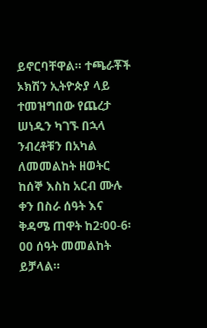ይኖርባቸዋል። ተጫራቾች ኦክሽን ኢትዮጵያ ላይ ተመዝግበው የጨረታ ሠነዱን ካገኙ በኋላ ንብረቶቹን በአካል ለመመልከት ዘወትር ከሰኞ እስከ አርብ ሙሉ ቀን በስራ ሰዓት እና ቅዳሜ ጠዋት ከ2፡00-6፡00 ሰዓት መመልከት ይቻላል።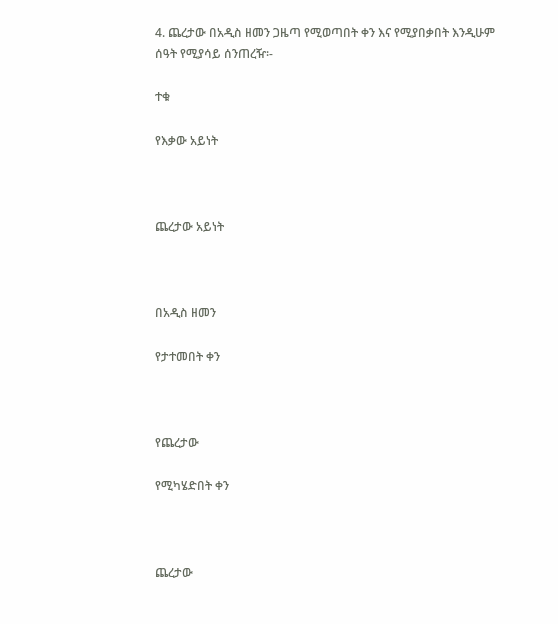4. ጨረታው በአዲስ ዘመን ጋዜጣ የሚወጣበት ቀን እና የሚያበቃበት እንዲሁም ሰዓት የሚያሳይ ሰንጠረዥ፡-

ተቁ

የእቃው አይነት



ጨረታው አይነት



በአዲስ ዘመን

የታተመበት ቀን



የጨረታው

የሚካሄድበት ቀን



ጨረታው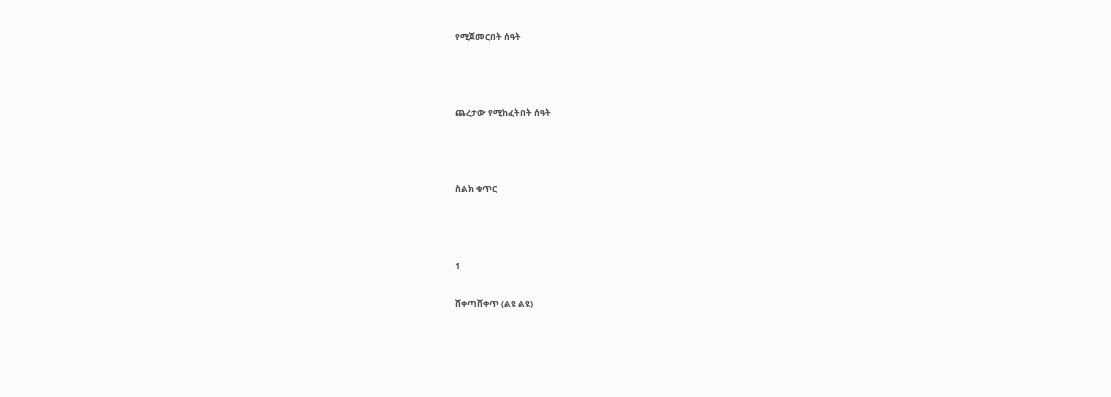የሚጀመርበት ሰዓት



ጨረታው የሚከፈትበት ሰዓት



ስልክ ቁጥር



1

ሸቀጣሸቀጥ (ልዩ ልዩ)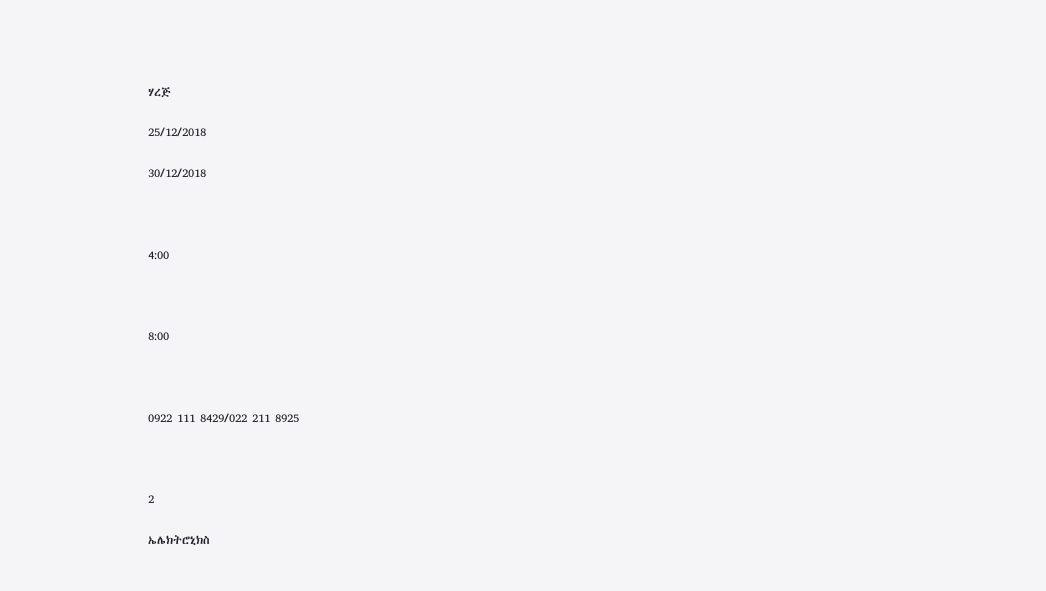ሃረጅ

25/12/2018

30/12/2018



4:00



8:00



0922 111 8429/022 211 8925



2

ኤሌክትሮኒክስ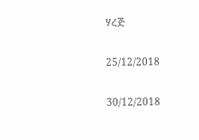ሃረጅ

25/12/2018

30/12/2018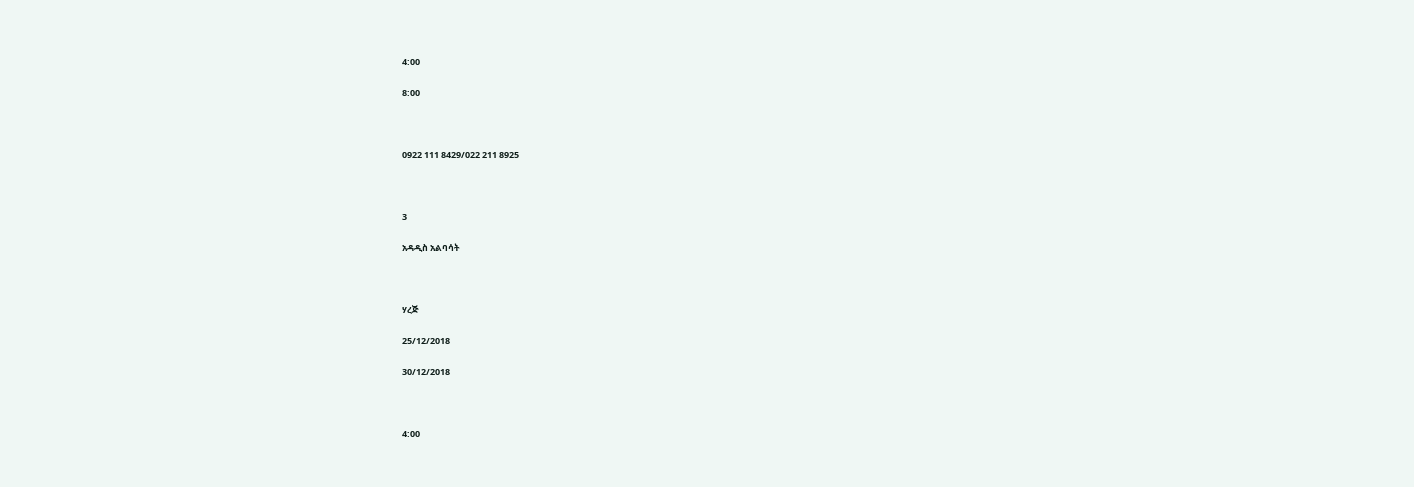4:00

8:00



0922 111 8429/022 211 8925



3

አዳዲስ አልባሳት



ሃረጅ

25/12/2018

30/12/2018



4:00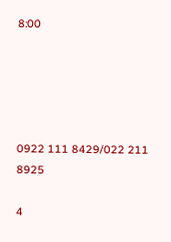8:00





0922 111 8429/022 211 8925

4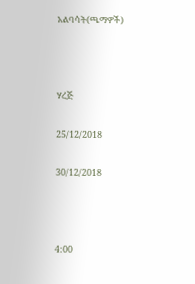አልባሳት(ጫማዎች)



ሃረጅ

25/12/2018

30/12/2018



4:00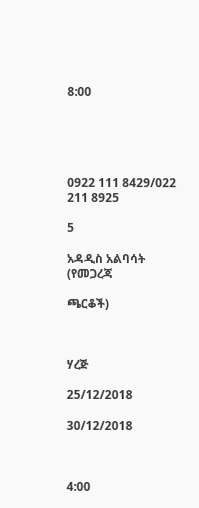8:00





0922 111 8429/022 211 8925

5

አዳዲስ አልባሳት (የመጋረጃ

ጫርቆች)



ሃረጅ

25/12/2018

30/12/2018



4:00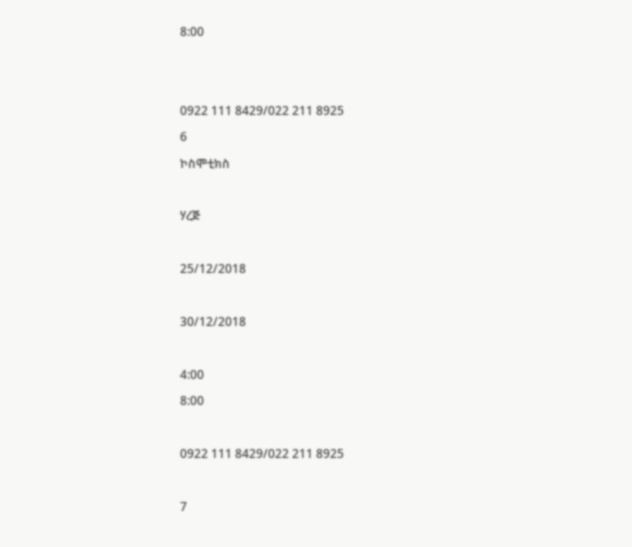8:00





0922 111 8429/022 211 8925

6

ኮስሞቲክስ



ሃረጅ



25/12/2018



30/12/2018



4:00

8:00



0922 111 8429/022 211 8925



7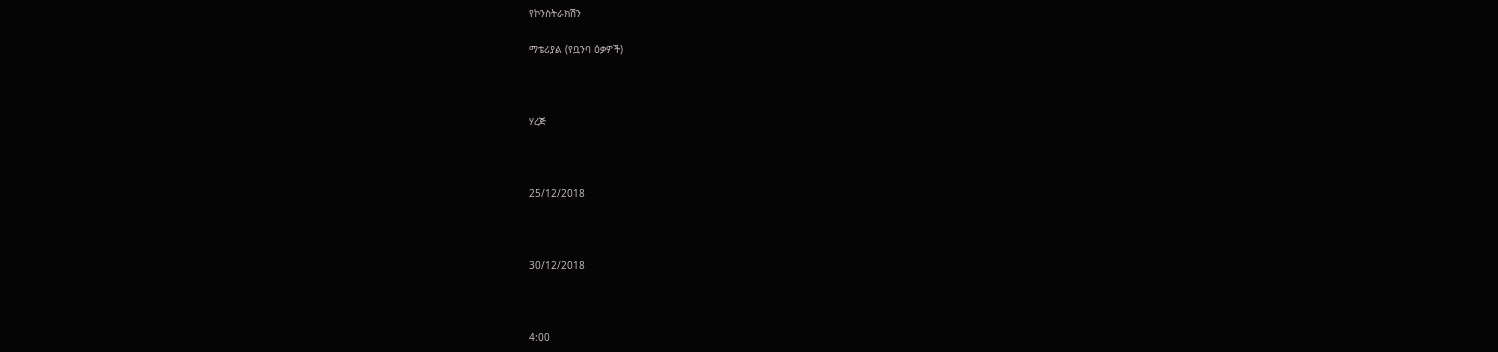የኮንስትራክሽን

ማቴሪያል (የቧንባ ዕቃዎች)



ሃረጅ



25/12/2018



30/12/2018



4:00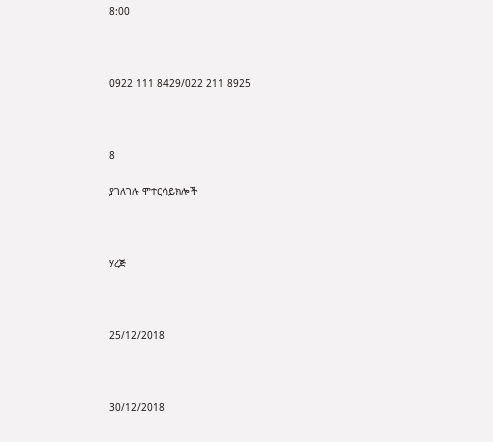8:00



0922 111 8429/022 211 8925



8

ያገለገሉ ሞተርሳይክሎች



ሃረጅ



25/12/2018



30/12/2018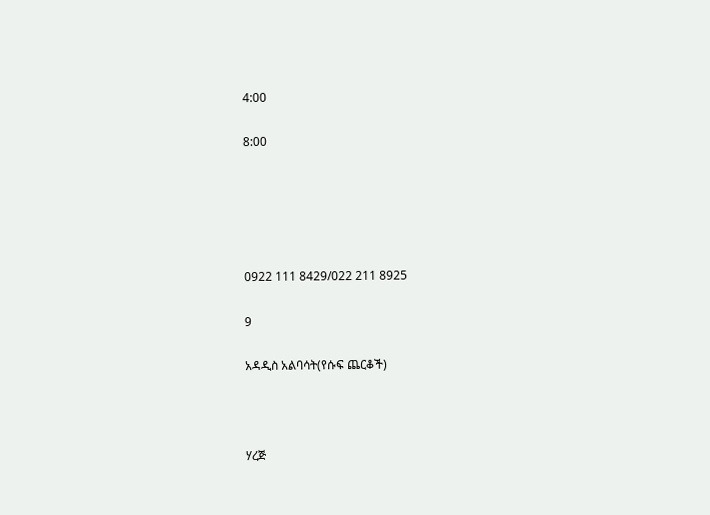4:00

8:00





0922 111 8429/022 211 8925

9

አዳዲስ አልባሳት(የሱፍ ጨርቆች)



ሃረጅ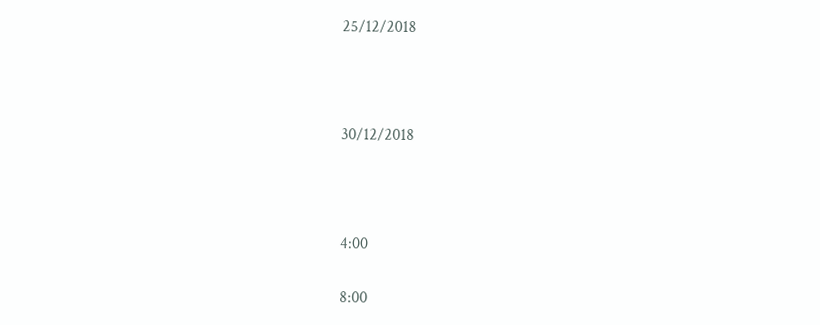25/12/2018



30/12/2018



4:00

8:00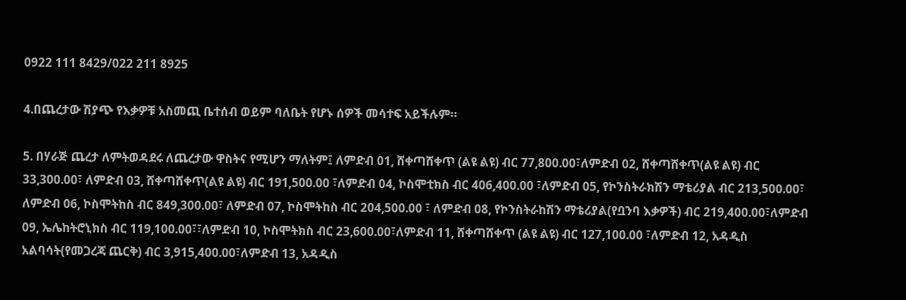0922 111 8429/022 211 8925

4.በጨረታው ሽያጭ የእቃዎቹ አስመጪ ቤተሰብ ወይም ባለቤት የሆኑ ሰዎች መሳተፍ አይችሉም።

5. በሃራጅ ጨረታ ለምትወዳደሩ ለጨረታው ዋስትና የሚሆን ማለትም፤ ለምድብ 01, ሸቀጣሸቀጥ (ልዩ ልዩ) ብር 77,800.00፣ለምድብ 02, ሸቀጣሸቀጥ(ልዩ ልዩ) ብር 33,300.00፣ ለምድብ 03, ሸቀጣሸቀጥ(ልዩ ልዩ) ብር 191,500.00 ፣ለምድብ 04, ኮስሞቲክስ ብር 406,400.00 ፣ለምድብ 05, የኮንስትራክሽን ማቴሪያል ብር 213,500.00፣ ለምድብ 06, ኮስሞትከስ ብር 849,300.00፣ ለምድብ 07, ኮስሞትከስ ብር 204,500.00 ፣ ለምድብ 08, የኮንስትራከሽን ማቴሪያል(የቧንባ እቃዎች) ብር 219,400.00፣ለምድብ 09, ኤሌከትሮኒክስ ብር 119,100.00፣፣ለምድብ 10, ኮስሞትክስ ብር 23,600.00፣ለምድብ 11, ሸቀጣሸቀጥ (ልዩ ልዩ) ብር 127,100.00 ፣ለምድብ 12, አዳዲስ አልባሳት(የመጋረጃ ጨርቅ) ብር 3,915,400.00፣ለምድብ 13, አዳዲስ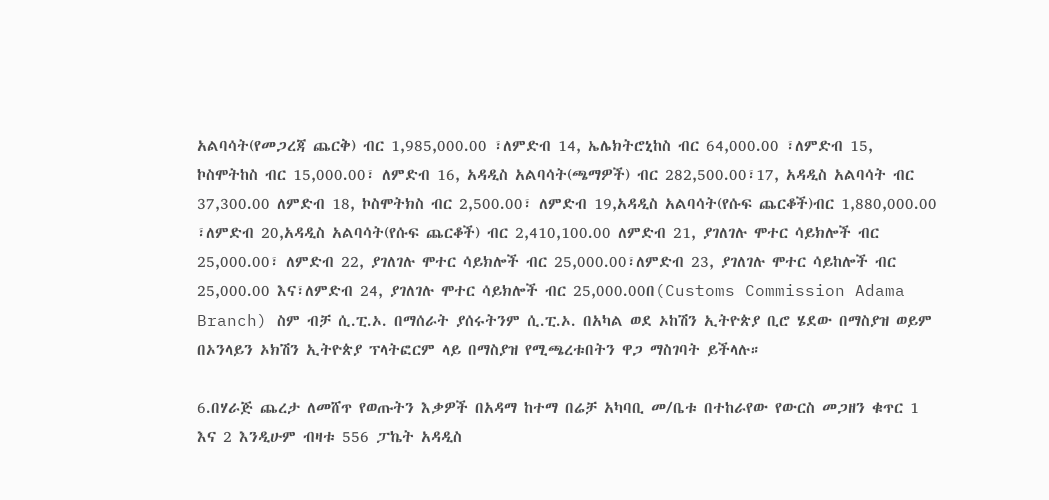አልባሳት(የመጋረጃ ጨርቅ) ብር 1,985,000.00 ፣ለምድብ 14, ኤሌክትሮኒከስ ብር 64,000.00 ፣ለምድብ 15, ኮስሞትከስ ብር 15,000.00፣ ለምድብ 16, አዳዲስ አልባሳት(ጫማዎች) ብር 282,500.00፣17, አዳዲስ አልባሳት ብር 37,300.00 ለምድብ 18, ኮስሞትክስ ብር 2,500.00፣ ለምድብ 19,አዳዲስ አልባሳት(የሱፍ ጨርቆች)ብር 1,880,000.00 ፣ለምድብ 20,አዳዲስ አልባሳት(የሱፍ ጨርቆች) ብር 2,410,100.00 ለምድብ 21, ያገለገሉ ሞተር ሳይክሎች ብር 25,000.00፣ ለምድብ 22, ያገለገሉ ሞተር ሳይክሎች ብር 25,000.00፣ለምድብ 23, ያገለገሉ ሞተር ሳይከሎች ብር 25,000.00 እና፣ለምድብ 24, ያገለገሉ ሞተር ሳይክሎች ብር 25,000.00በ(Customs Commission Adama Branch) ስም ብቻ ሲ.ፒ.ኦ. በማሰራት ያሰሩትንም ሲ.ፒ.ኦ. በአካል ወደ ኦከሽን ኢትዮጵያ ቢሮ ሄደው በማስያዝ ወይም በኦንላይን ኦክሽን ኢትዮጵያ ፕላትፎርም ላይ በማስያዝ የሚጫረቱበትን ዋጋ ማስገባት ይችላሉ።

6.በሃራጅ ጨረታ ለመሸጥ የወጡትን እቃዎች በአዳማ ከተማ በሬቻ አካባቢ መ/ቤቱ በተከራየው የውርስ መጋዘን ቁጥር 1 እና 2 እንዲሁም ብዛቱ 556 ፓኬት አዳዲስ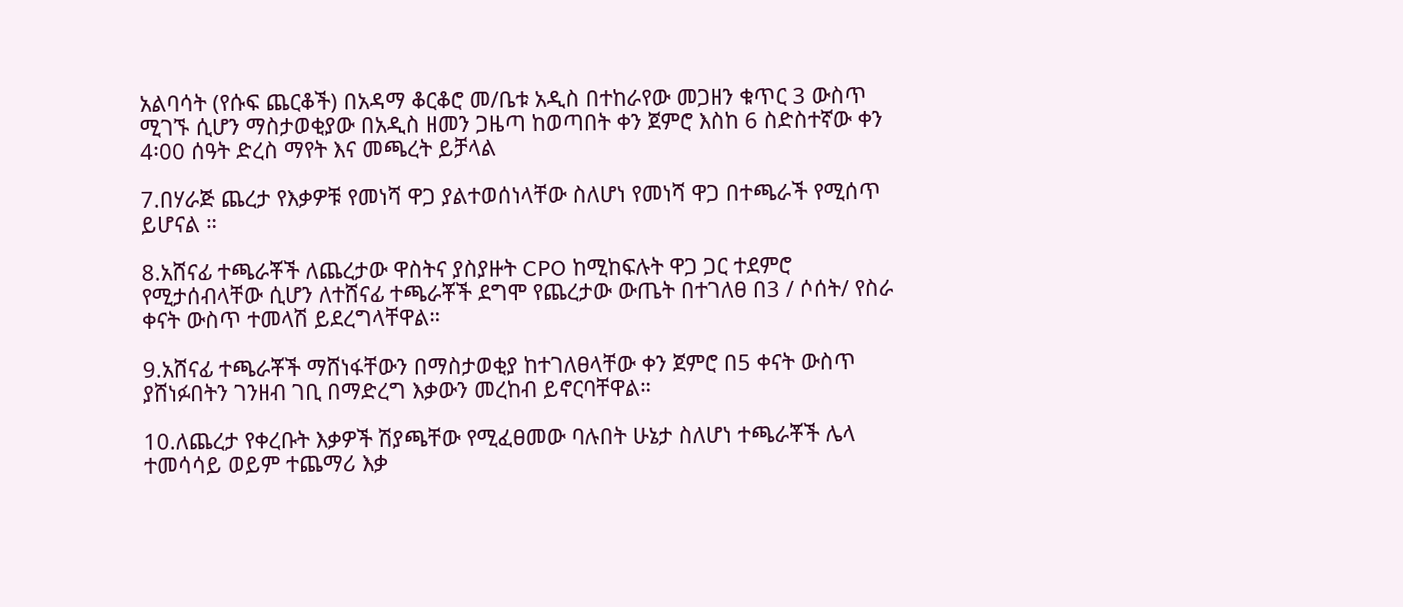አልባሳት (የሱፍ ጨርቆች) በአዳማ ቆርቆሮ መ/ቤቱ አዲስ በተከራየው መጋዘን ቁጥር 3 ውስጥ ሚገኙ ሲሆን ማስታወቂያው በአዲስ ዘመን ጋዜጣ ከወጣበት ቀን ጀምሮ እስከ 6 ስድስተኛው ቀን 4፡00 ሰዓት ድረስ ማየት እና መጫረት ይቻላል

7.በሃራጅ ጨረታ የእቃዎቹ የመነሻ ዋጋ ያልተወሰነላቸው ስለሆነ የመነሻ ዋጋ በተጫራች የሚሰጥ ይሆናል ።

8.አሸናፊ ተጫራቾች ለጨረታው ዋስትና ያስያዙት CPO ከሚከፍሉት ዋጋ ጋር ተደምሮ የሚታሰብላቸው ሲሆን ለተሸናፊ ተጫራቾች ደግሞ የጨረታው ውጤት በተገለፀ በ3 / ሶሰት/ የስራ ቀናት ውስጥ ተመላሽ ይደረግላቸዋል።

9.አሸናፊ ተጫራቾች ማሸነፋቸውን በማስታወቂያ ከተገለፀላቸው ቀን ጀምሮ በ5 ቀናት ውስጥ ያሸነፉበትን ገንዘብ ገቢ በማድረግ እቃውን መረከብ ይኖርባቸዋል።

10.ለጨረታ የቀረቡት እቃዎች ሽያጫቸው የሚፈፀመው ባሉበት ሁኔታ ስለሆነ ተጫራቾች ሌላ ተመሳሳይ ወይም ተጨማሪ እቃ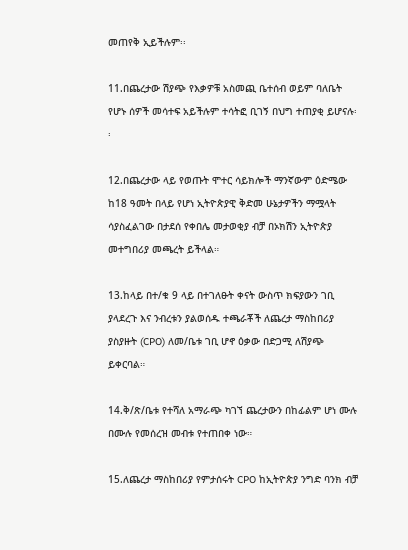መጠየቅ ኢይችሉም፡፡

11.በጨረታው ሽያጭ የእቃዎቹ አስመጪ ቤተሰብ ወይም ባለቤት የሆኑ ሰዎች መሳተፍ አይችሉም ተሳትፎ ቢገኝ በህግ ተጠያቂ ይሆናሉ፡፡

12.በጨረታው ላይ የወጡት ሞተር ሳይክሎች ማንኛውም ዕድሜው ከ18 ዓመት በላይ የሆነ ኢትዮጵያዊ ቅድመ ሁኔታዎችን ማሟላት ሳያስፈልገው በታደሰ የቀበሌ መታወቂያ ብቻ በኦክሽን ኢትዮጵያ መተግበሪያ መጫረት ይችላል።

13.ከላይ በተ/ቁ 9 ላይ በተገለፁት ቀናት ውስጥ ክፍያውን ገቢ ያላደረጉ እና ንብረቱን ያልወሰዱ ተጫራቾች ለጨረታ ማስከበሪያ ያስያዙት (CPO) ለመ/ቤቱ ገቢ ሆኖ ዕቃው በድጋሚ ለሽያጭ ይቀርባል።

14.ቅ/ጽ/ቤቱ የተሻለ አማራጭ ካገኘ ጨረታውን በከፊልም ሆነ ሙሉ በሙሉ የመሰረዝ መብቱ የተጠበቀ ነው።

15.ለጨረታ ማስከበሪያ የምታሰሩት CPO ከኢትዮጵያ ንግድ ባንክ ብቻ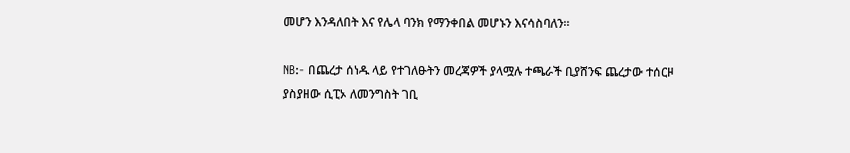መሆን እንዳለበት እና የሌላ ባንክ የማንቀበል መሆኑን እናሳስባለን።

NB:- በጨረታ ሰነዱ ላይ የተገለፁትን መረጃዎች ያላሟሉ ተጫራች ቢያሸንፍ ጨረታው ተሰርዞ ያስያዘው ሲፒኦ ለመንግስት ገቢ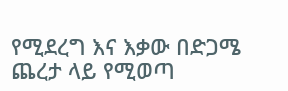የሚደረግ እና እቃው በድጋሜ ጨረታ ላይ የሚወጣ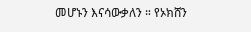መሆኑን እናሳውቃለን ። የኦክሸን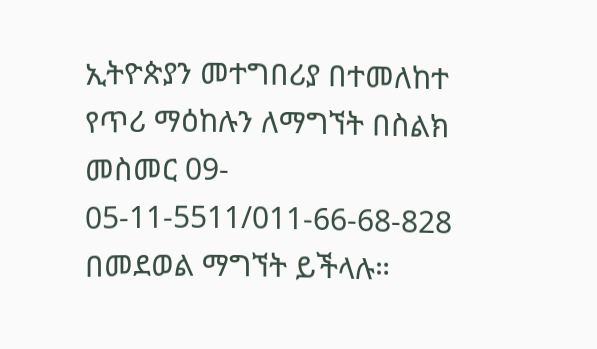ኢትዮጵያን መተግበሪያ በተመለከተ የጥሪ ማዕከሉን ለማግኘት በስልክ መስመር 09- 05-11-5511/011-66-68-828 በመደወል ማግኘት ይችላሉ።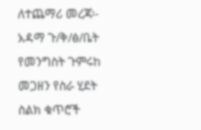ለተጨማሪ መረጃ፡- አዳማ ጉ/ቅ/ፅ/ቤት የመንግስት ጉምሩከ መጋዘን የስራ ሂደት ስልክ ቁጥሮች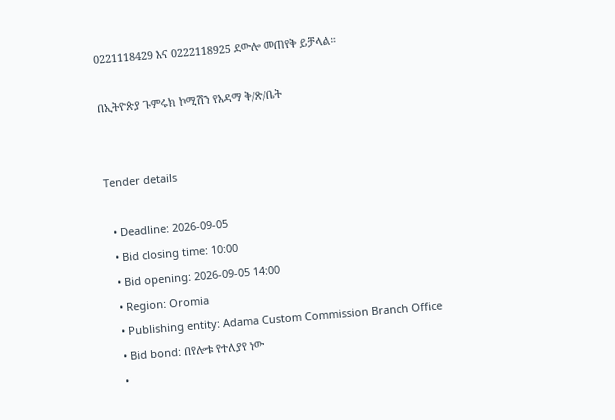0221118429 እና 0222118925 ደውሎ መጠየቅ ይቻላል።

በኢትዮጵያ ጉምሩክ ኮሚሽን የአዳማ ቅ/ጽ/ቤት


Tender details

  • Deadline: 2026-09-05
  • Bid closing time: 10:00
  • Bid opening: 2026-09-05 14:00
  • Region: Oromia
  • Publishing entity: Adama Custom Commission Branch Office
  • Bid bond: በየሎቱ የተለያየ ነው
  •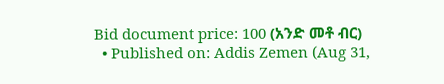Bid document price: 100 (አንድ መቶ ብር)
  • Published on: Addis Zemen (Aug 31,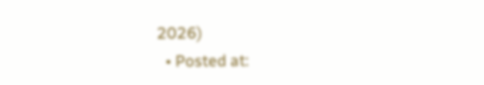2026)
  • Posted at: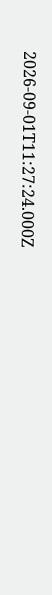2026-09-01T11:27:24.000Z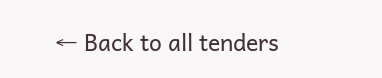← Back to all tenders